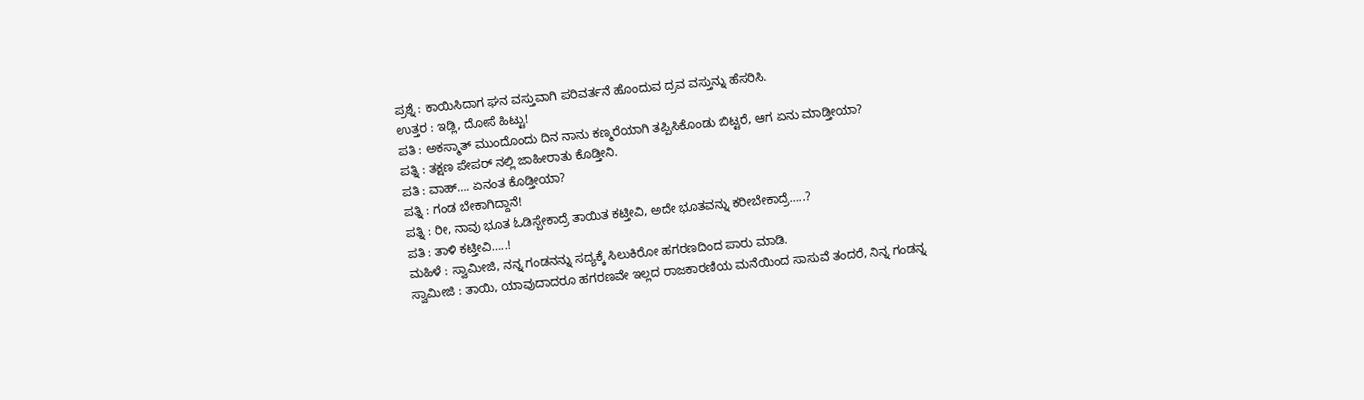ಪ್ರಶ್ನೆ : ಕಾಯಿಸಿದಾಗ ಘನ ವಸ್ತುವಾಗಿ ಪರಿವರ್ತನೆ ಹೊಂದುವ ದ್ರವ ವಸ್ತುನ್ನು ಹೆಸರಿಸಿ.
ಉತ್ತರ : ಇಡ್ಲಿ, ದೋಸೆ ಹಿಟ್ಟು!
ಪತಿ : ಅಕಸ್ಮಾತ್ ಮುಂದೊಂದು ದಿನ ನಾನು ಕಣ್ಮರೆಯಾಗಿ ತಪ್ಪಿಸಿಕೊಂಡು ಬಿಟ್ಟರೆ, ಆಗ ಏನು ಮಾಡ್ತೀಯಾ?
ಪತ್ನಿ : ತಕ್ಷಣ ಪೇಪರ್ ನಲ್ಲಿ ಜಾಹೀರಾತು ಕೊಡ್ತೀನಿ.
ಪತಿ : ವಾಹ್…. ಏನಂತ ಕೊಡ್ತೀಯಾ?
ಪತ್ನಿ : ಗಂಡ ಬೇಕಾಗಿದ್ದಾನೆ!
ಪತ್ನಿ : ರೀ, ನಾವು ಭೂತ ಓಡಿಸ್ಬೇಕಾದ್ರೆ ತಾಯಿತ ಕಟ್ತೀವಿ, ಅದೇ ಭೂತವನ್ನು ಕರೀಬೇಕಾದ್ರೆ…..?
ಪತಿ : ತಾಳಿ ಕಟ್ತೀವಿ…..!
ಮಹಿಳೆ : ಸ್ವಾಮೀಜಿ, ನನ್ನ ಗಂಡನನ್ನು ಸದ್ಯಕ್ಕೆ ಸಿಲುಕಿರೋ ಹಗರಣದಿಂದ ಪಾರು ಮಾಡಿ.
ಸ್ವಾಮೀಜಿ : ತಾಯಿ, ಯಾವುದಾದರೂ ಹಗರಣವೇ ಇಲ್ಲದ ರಾಜಕಾರಣಿಯ ಮನೆಯಿಂದ ಸಾಸುವೆ ತಂದರೆ, ನಿನ್ನ ಗಂಡನ್ನ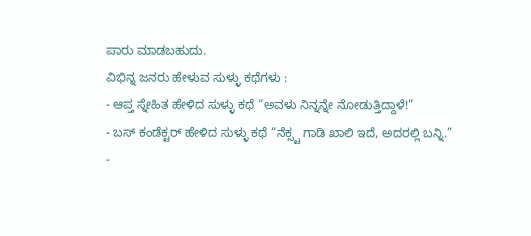ಪಾರು ಮಾಡಬಹುದು.
ವಿಭಿನ್ನ ಜನರು ಹೇಳುವ ಸುಳ್ಳು ಕಥೆಗಳು :
- ಆಪ್ತ ಸ್ನೇಹಿತ ಹೇಳಿದ ಸುಳ್ಳು ಕಥೆ “ಅವಳು ನಿನ್ನನ್ನೇ ನೋಡುತ್ತಿದ್ದಾಳೆ!”
- ಬಸ್ ಕಂಡೆಕ್ಟರ್ ಹೇಳಿದ ಸುಳ್ಳು ಕಥೆ “ನೆಕ್ಸ್ಟ ಗಾಡಿ ಖಾಲಿ ಇದೆ, ಅದರಲ್ಲಿ ಬನ್ನಿ.”
-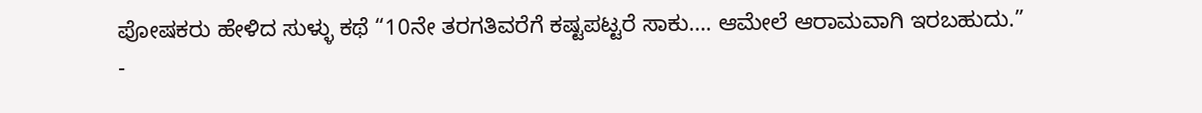ಪೋಷಕರು ಹೇಳಿದ ಸುಳ್ಳು ಕಥೆ “10ನೇ ತರಗತಿವರೆಗೆ ಕಷ್ಟಪಟ್ಟರೆ ಸಾಕು…. ಆಮೇಲೆ ಆರಾಮವಾಗಿ ಇರಬಹುದು.”
-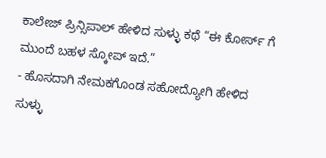ಕಾಲೇಜ್ ಪ್ರಿನ್ಸಿಪಾಲ್ ಹೇಳಿದ ಸುಳ್ಳು ಕಥೆ “ಈ ಕೋರ್ಸ್ ಗೆ ಮುಂದೆ ಬಹಳ ಸ್ಕೋಪ್ ಇದೆ.”
- ಹೊಸದಾಗಿ ನೇಮಕಗೊಂಡ ಸಹೋದ್ಯೋಗಿ ಹೇಳಿದ ಸುಳ್ಳು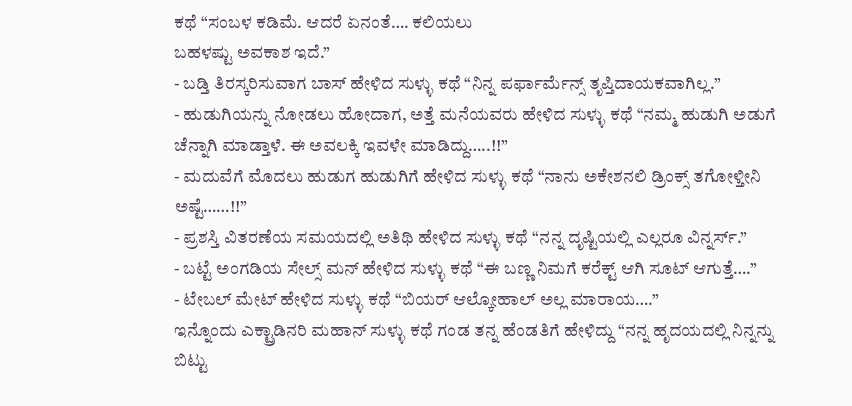ಕಥೆ “ಸಂಬಳ ಕಡಿಮೆ. ಆದರೆ ಏನಂತೆ…. ಕಲಿಯಲು
ಬಹಳಷ್ಟು ಅವಕಾಶ ಇದೆ.”
- ಬಡ್ತಿ ತಿರಸ್ಕರಿಸುವಾಗ ಬಾಸ್ ಹೇಳಿದ ಸುಳ್ಳು ಕಥೆ “ನಿನ್ನ ಪರ್ಫಾರ್ಮೆನ್ಸ್ ತೃಪ್ತಿದಾಯಕವಾಗಿಲ್ಲ.”
- ಹುಡುಗಿಯನ್ನು ನೋಡಲು ಹೋದಾಗ, ಅತ್ತೆ ಮನೆಯವರು ಹೇಳಿದ ಸುಳ್ಳು ಕಥೆ “ನಮ್ಮ ಹುಡುಗಿ ಅಡುಗೆ ಚೆನ್ನಾಗಿ ಮಾಡ್ತಾಳೆ. ಈ ಅವಲಕ್ಕಿ ಇವಳೇ ಮಾಡಿದ್ದು…..!!”
- ಮದುವೆಗೆ ಮೊದಲು ಹುಡುಗ ಹುಡುಗಿಗೆ ಹೇಳಿದ ಸುಳ್ಳು ಕಥೆ “ನಾನು ಅಕೇಶನಲಿ ಡ್ರಿಂಕ್ಸ್ ತಗೋಳ್ತೀನಿ ಅಷ್ಟೆ……!!”
- ಪ್ರಶಸ್ತಿ ವಿತರಣೆಯ ಸಮಯದಲ್ಲಿ ಅತಿಥಿ ಹೇಳಿದ ಸುಳ್ಳು ಕಥೆ “ನನ್ನ ದೃಷ್ಟಿಯಲ್ಲಿ ಎಲ್ಲರೂ ವಿನ್ನರ್ಸ್.”
- ಬಟ್ಟೆ ಅಂಗಡಿಯ ಸೇಲ್ಸ್ ಮನ್ ಹೇಳಿದ ಸುಳ್ಳು ಕಥೆ “ಈ ಬಣ್ಣ ನಿಮಗೆ ಕರೆಕ್ಟ್ ಆಗಿ ಸೂಟ್ ಆಗುತ್ತೆ….”
- ಟೇಬಲ್ ಮೇಟ್ ಹೇಳಿದ ಸುಳ್ಳು ಕಥೆ “ಬಿಯರ್ ಆಲ್ಕೋಹಾಲ್ ಅಲ್ಲ ಮಾರಾಯ….”
ಇನ್ನೊಂದು ಎಕ್ಟ್ರಾಡಿನರಿ ಮಹಾನ್ ಸುಳ್ಳು ಕಥೆ ಗಂಡ ತನ್ನ ಹೆಂಡತಿಗೆ ಹೇಳಿದ್ದು “ನನ್ನ ಹೃದಯದಲ್ಲಿ ನಿನ್ನನ್ನು ಬಿಟ್ಟು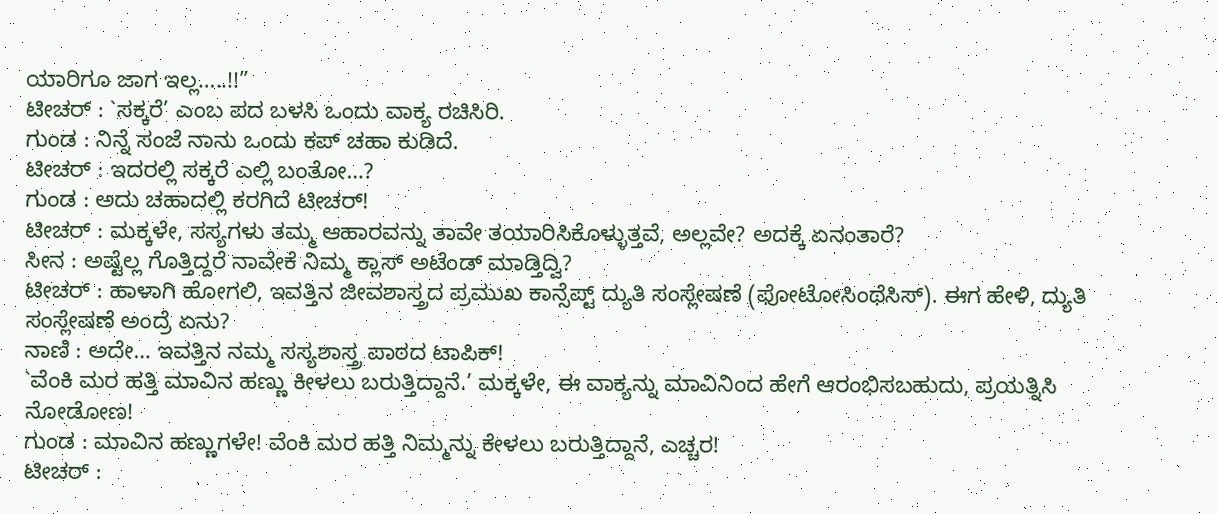ಯಾರಿಗೂ ಜಾಗ ಇಲ್ಲ…..!!”
ಟೀಚರ್ : `ಸಕ್ಕರೆ’ ಎಂಬ ಪದ ಬಳಸಿ ಒಂದು ವಾಕ್ಯ ರಚಿಸಿರಿ.
ಗುಂಡ : ನಿನ್ನೆ ಸಂಜೆ ನಾನು ಒಂದು ಕಪ್ ಚಹಾ ಕುಡಿದೆ.
ಟೀಚರ್ : ಇದರಲ್ಲಿ ಸಕ್ಕರೆ ಎಲ್ಲಿ ಬಂತೋ…?
ಗುಂಡ : ಅದು ಚಹಾದಲ್ಲಿ ಕರಗಿದೆ ಟೀಚರ್!
ಟೀಚರ್ : ಮಕ್ಕಳೇ, ಸಸ್ಯಗಳು ತಮ್ಮ ಆಹಾರವನ್ನು ತಾವೇ ತಯಾರಿಸಿಕೊಳ್ಳುತ್ತವೆ, ಅಲ್ಲವೇ? ಅದಕ್ಕೆ ಏನಂತಾರೆ?
ಸೀನ : ಅಷ್ಟೆಲ್ಲ ಗೊತ್ತಿದ್ದರೆ ನಾವೇಕೆ ನಿಮ್ಮ ಕ್ಲಾಸ್ ಅಟೆಂಡ್ ಮಾಡ್ತಿದ್ವಿ?
ಟೀಚರ್ : ಹಾಳಾಗಿ ಹೋಗಲಿ, ಇವತ್ತಿನ ಜೀವಶಾಸ್ತ್ರದ ಪ್ರಮುಖ ಕಾನ್ಸೆಪ್ಟ್ ದ್ಯುತಿ ಸಂಸ್ಲೇಷಣೆ (ಫೋಟೋಸಿಂಥೆಸಿಸ್). ಈಗ ಹೇಳಿ, ದ್ಯುತಿ ಸಂಸ್ಲೇಷಣೆ ಅಂದ್ರೆ ಏನು?
ನಾಣಿ : ಅದೇ… ಇವತ್ತಿನ ನಮ್ಮ ಸಸ್ಯಶಾಸ್ತ್ರ ಪಾಠದ ಟಾಪಿಕ್!
`ವೆಂಕಿ ಮರ ಹತ್ತಿ ಮಾವಿನ ಹಣ್ಣು ಕೀಳಲು ಬರುತ್ತಿದ್ದಾನೆ.’ ಮಕ್ಕಳೇ, ಈ ವಾಕ್ಯನ್ನು ಮಾವಿನಿಂದ ಹೇಗೆ ಆರಂಭಿಸಬಹುದು, ಪ್ರಯತ್ನಿಸಿ ನೋಡೋಣ!
ಗುಂಡ : ಮಾವಿನ ಹಣ್ಣುಗಳೇ! ವೆಂಕಿ ಮರ ಹತ್ತಿ ನಿಮ್ಮನ್ನು ಕೇಳಲು ಬರುತ್ತಿದ್ದಾನೆ, ಎಚ್ಚರ!
ಟೀಚರ್ :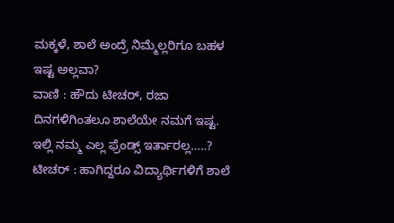ಮಕ್ಕಳೆ, ಶಾಲೆ ಅಂದ್ರೆ ನಿಮ್ಮೆಲ್ಲರಿಗೂ ಬಹಳ ಇಷ್ಟ ಅಲ್ಲವಾ?
ವಾಣಿ : ಹೌದು ಟೀಚರ್, ರಜಾ ದಿನಗಳಿಗಿಂತಲೂ ಶಾಲೆಯೇ ನಮಗೆ ಇಷ್ಟ. ಇಲ್ಲಿ ನಮ್ಮ ಎಲ್ಲ ಫ್ರೆಂಡ್ಸ್ ಇರ್ತಾರಲ್ಲ…..?
ಟೀಚರ್ : ಹಾಗಿದ್ದರೂ ವಿದ್ಯಾರ್ಥಿಗಳಿಗೆ ಶಾಲೆ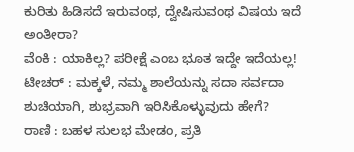ಕುರಿತು ಹಿಡಿಸದೆ ಇರುವಂಥ, ದ್ವೇಷಿಸುವಂಥ ವಿಷಯ ಇದೆ ಅಂತೀರಾ?
ವೆಂಕಿ : ಯಾಕಿಲ್ಲ? ಪರೀಕ್ಷೆ ಎಂಬ ಭೂತ ಇದ್ದೇ ಇದೆಯಲ್ಲ!
ಟೀಚರ್ : ಮಕ್ಕಳೆ, ನಮ್ಮ ಶಾಲೆಯನ್ನು ಸದಾ ಸರ್ವದಾ ಶುಚಿಯಾಗಿ, ಶುಭ್ರವಾಗಿ ಇರಿಸಿಕೊಳ್ಳುವುದು ಹೇಗೆ?
ರಾಣಿ : ಬಹಳ ಸುಲಭ ಮೇಡಂ, ಪ್ರತಿ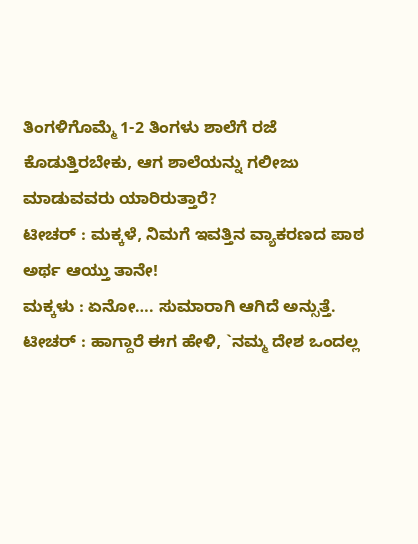ತಿಂಗಳಿಗೊಮ್ಮೆ 1-2 ತಿಂಗಳು ಶಾಲೆಗೆ ರಜೆ ಕೊಡುತ್ತಿರಬೇಕು, ಆಗ ಶಾಲೆಯನ್ನು ಗಲೀಜು ಮಾಡುವವರು ಯಾರಿರುತ್ತಾರೆ?
ಟೀಚರ್ : ಮಕ್ಕಳೆ, ನಿಮಗೆ ಇವತ್ತಿನ ವ್ಯಾಕರಣದ ಪಾಠ ಅರ್ಥ ಆಯ್ತು ತಾನೇ!
ಮಕ್ಕಳು : ಏನೋ…. ಸುಮಾರಾಗಿ ಆಗಿದೆ ಅನ್ಸುತ್ತೆ.
ಟೀಚರ್ : ಹಾಗ್ದಾರೆ ಈಗ ಹೇಳಿ, `ನಮ್ಮ ದೇಶ ಒಂದಲ್ಲ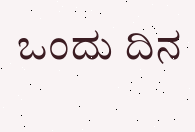ಒಂದು ದಿನ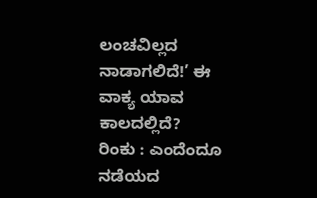ಲಂಚವಿಲ್ಲದ ನಾಡಾಗಲಿದೆ!’ ಈ ವಾಕ್ಯ ಯಾವ ಕಾಲದಲ್ಲಿದೆ?
ರಿಂಕು : ಎಂದೆಂದೂ ನಡೆಯದ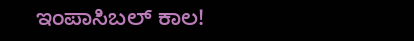ಇಂಪಾಸಿಬಲ್ ಕಾಲ!